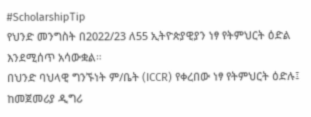#ScholarshipTip
የህንድ መንግስት በ2022/23 ለ55 ኢትዮጵያዊያን ነፃ የትምህርት ዕድል እንደሚሰጥ አሳውቋል።
በህንድ ባህላዊ ግንኙነት ም/ቤት (ICCR) የቀረበው ነፃ የትምህርት ዕድሉ፤ ከመጀመሪያ ዲግሪ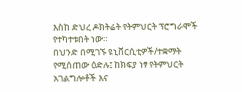እስከ ድህረ ዶክትሬት የትምህርት ፕሮግራሞች የተካተቱበት ነው።
በህንድ በሚገኙ ዩኒቨርሲቲዎች/ተቋማት የሚሰጠው ዕድሉ፤ ከክፍያ ነፃ የትምህርት አገልግሎቶች እና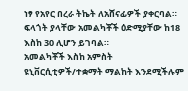ነፃ የአየር በረራ ትኬት ለአሸናፊዎች ያቀርባል።
ፍላጎት ያላቸው አመልካቾች ዕድሚያቸው ከ18 እስከ 30 ሊሆን ይገባል።
አመልካቾች እስከ አምስት ዩኒቨርሲቲዎች/ተቋማት ማልከት እንደሚችሉም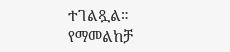ተገልጿል።
የማመልከቻ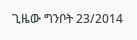ጊዜው ግንቦት 23/2014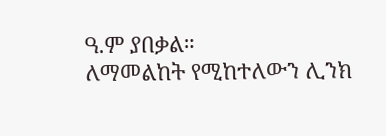ዓ.ም ያበቃል።
ለማመልከት የሚከተለውን ሊንክ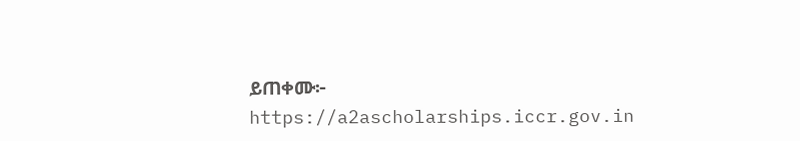ይጠቀሙ፦
https://a2ascholarships.iccr.gov.in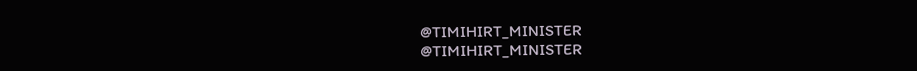@TIMIHIRT_MINISTER
@TIMIHIRT_MINISTER